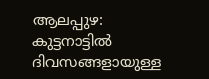ആലപ്പുഴ: കുട്ടനാട്ടിൽ ദിവസങ്ങളായുള്ള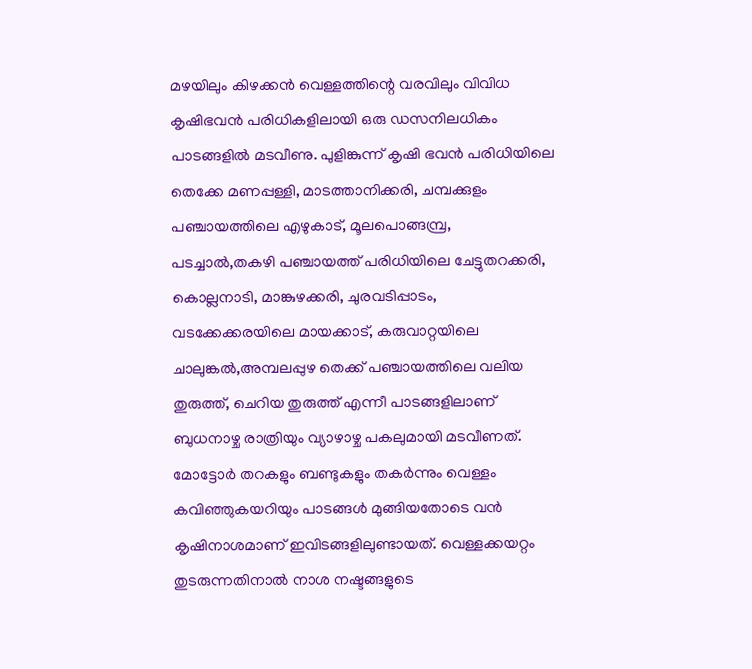മഴയിലും കിഴക്കൻ വെള്ളത്തിന്റെ വരവിലും വിവിധ കൃഷിഭവൻ പരിധികളിലായി ഒരു ഡസനിലധികം പാടങ്ങളിൽ മടവീണു. പുളിങ്കുന്ന് കൃഷി ഭവൻ പരിധിയിലെ തെക്കേ മണപ്പള്ളി, മാടത്താനിക്കരി, ചമ്പക്കുളം പഞ്ചായത്തിലെ എഴുകാട്, മൂലപൊങ്ങമ്പ്ര, പടച്ചാൽ,തകഴി പഞ്ചായത്ത് പരിധിയിലെ ചേട്ടുതറക്കരി, കൊല്ലനാടി, മാങ്കുഴക്കരി, ചുരവടിപ്പാടം, വടക്കേക്കരയിലെ മായക്കാട്, കരുവാറ്റയിലെ ചാലുങ്കൽ,അമ്പലപ്പുഴ തെക്ക് പഞ്ചായത്തിലെ വലിയ തുരുത്ത്, ചെറിയ തുരുത്ത് എന്നീ പാടങ്ങളിലാണ് ബുധനാഴ്ച രാത്രിയും വ്യാഴാഴ്ച പകലുമായി മടവീണത്. മോട്ടോർ തറകളും ബണ്ടുകളും തകർന്നും വെള്ളം കവിഞ്ഞുകയറിയും പാടങ്ങൾ മുങ്ങിയതോടെ വൻ കൃഷിനാശമാണ് ഇവിടങ്ങളിലുണ്ടായത്. വെള്ളക്കയറ്റം തുടരുന്നതിനാൽ നാശ നഷ്ടങ്ങളുടെ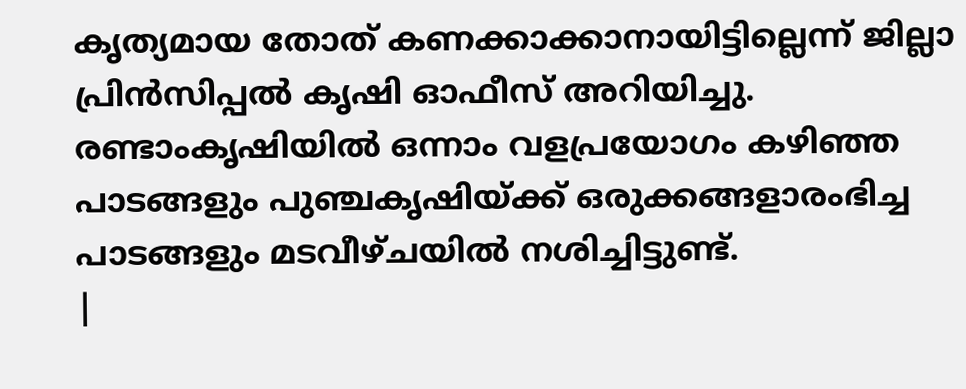കൃത്യമായ തോത് കണക്കാക്കാനായിട്ടില്ലെന്ന് ജില്ലാ പ്രിൻസിപ്പൽ കൃഷി ഓഫീസ് അറിയിച്ചു. രണ്ടാംകൃഷിയിൽ ഒന്നാം വളപ്രയോഗം കഴിഞ്ഞ പാടങ്ങളും പുഞ്ചകൃഷിയ്ക്ക് ഒരുക്കങ്ങളാരംഭിച്ച പാടങ്ങളും മടവീഴ്ചയിൽ നശിച്ചിട്ടുണ്ട്.
|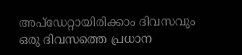അപ്ഡേറ്റായിരിക്കാം ദിവസവും
ഒരു ദിവസത്തെ പ്രധാന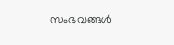സംഭവങ്ങൾ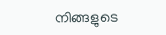നിങ്ങളുടെ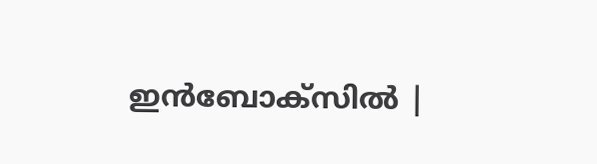ഇൻബോക്സിൽ |